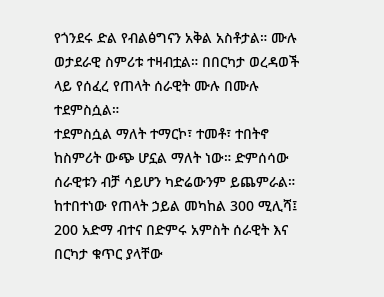የጎንደሩ ድል የብልፅግናን አቅል አስቶታል። ሙሉ ወታደራዊ ስምሪቱ ተዛብቷል። በበርካታ ወረዳወች ላይ የሰፈረ የጠላት ሰራዊት ሙሉ በሙሉ ተደምስሷል።
ተደምስሷል ማለት ተማርኮ፣ ተመቶ፣ ተበትኖ ከስምሪት ውጭ ሆኗል ማለት ነው። ድምሰሳው ሰራዊቱን ብቻ ሳይሆን ካድሬውንም ይጨምራል።
ከተበተነው የጠላት ኃይል መካከል 300 ሚሊሻ፤ 200 አድማ ብተና በድምሩ አምስት ሰራዊት እና በርካታ ቁጥር ያላቸው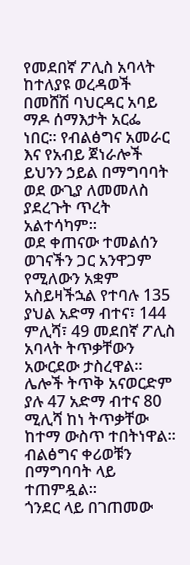የመደበኛ ፖሊስ አባላት ከተለያዩ ወረዳወች በመሸሽ ባህርዳር አባይ ማዶ ሰማእታት አርፌ ነበር። የብልፅግና አመራር እና የአብይ ጀነራሎች ይህንን ኃይል በማግባባት ወደ ውጊያ ለመመለስ ያደረጉት ጥረት አልተሳካም።
ወደ ቀጠናው ተመልሰን ወገናችን ጋር አንዋጋም የሚለውን አቋም አስይዛችኋል የተባሉ 135 ያህል አድማ ብተና፣ 144 ምሊሻ፣ 49 መደበኛ ፖሊስ አባላት ትጥቃቸውን አውርደው ታስረዋል።
ሌሎች ትጥቅ አናወርድም ያሉ 47 አድማ ብተና 80 ሚሊሻ ከነ ትጥቃቸው ከተማ ውስጥ ተበትነዋል። ብልፅግና ቀሪወቹን በማግባባት ላይ ተጠምዷል።
ጎንደር ላይ በገጠመው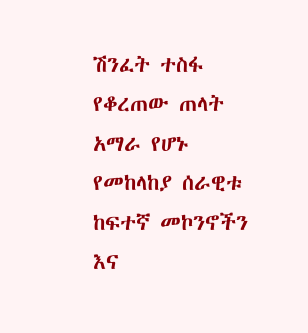ሽንፈት ተስፋ የቆረጠው ጠላት አማራ የሆኑ የመከላከያ ሰራዊቱ ከፍተኛ መኮንኖችን እና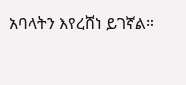አባላትን እየረሸነ ይገኛል።